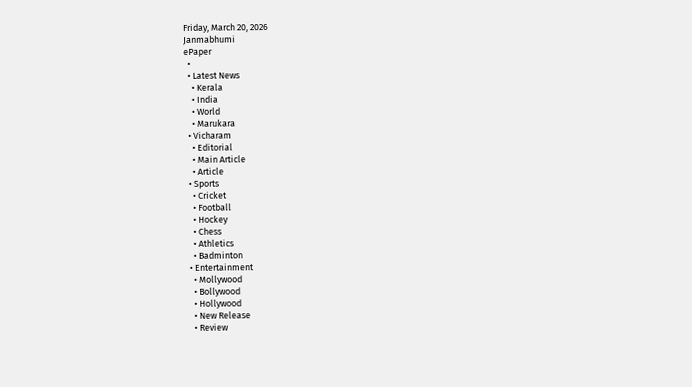Friday, March 20, 2026
Janmabhumi
ePaper
  •
  • Latest News
    • Kerala
    • India
    • World
    • Marukara
  • Vicharam
    • Editorial
    • Main Article
    • Article
  • Sports
    • Cricket
    • Football
    • Hockey
    • Chess
    • Athletics
    • Badminton
  • Entertainment
    • Mollywood
    • Bollywood
    • Hollywood
    • New Release
    • Review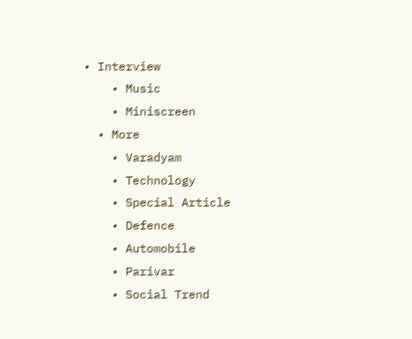• Interview
    • Music
    • Miniscreen
  • More
    • Varadyam
    • Technology
    • Special Article
    • Defence
    • Automobile
    • Parivar
    • Social Trend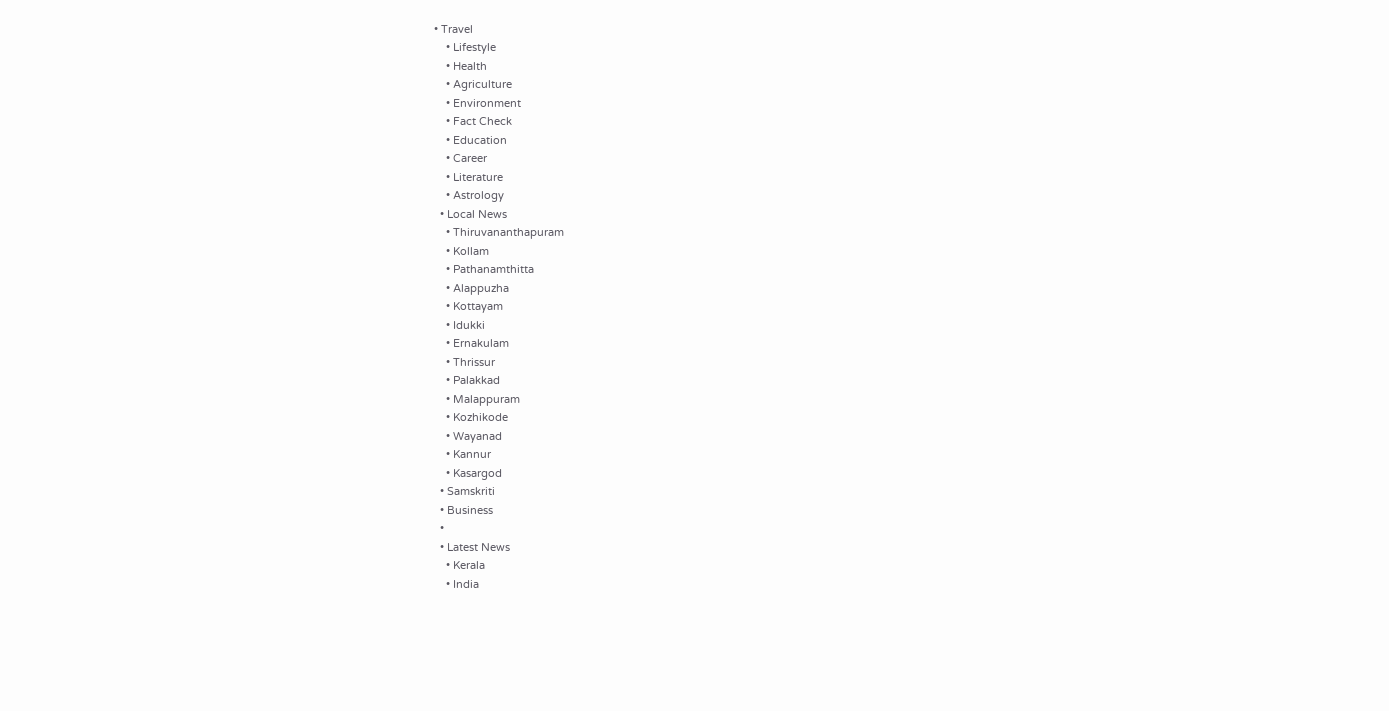• Travel
    • Lifestyle
    • Health
    • Agriculture
    • Environment
    • Fact Check
    • Education
    • Career
    • Literature
    • Astrology
  • Local News
    • Thiruvananthapuram
    • Kollam
    • Pathanamthitta
    • Alappuzha
    • Kottayam
    • Idukki
    • Ernakulam
    • Thrissur
    • Palakkad
    • Malappuram
    • Kozhikode
    • Wayanad
    • Kannur
    • Kasargod
  • Samskriti
  • Business
  •
  • Latest News
    • Kerala
    • India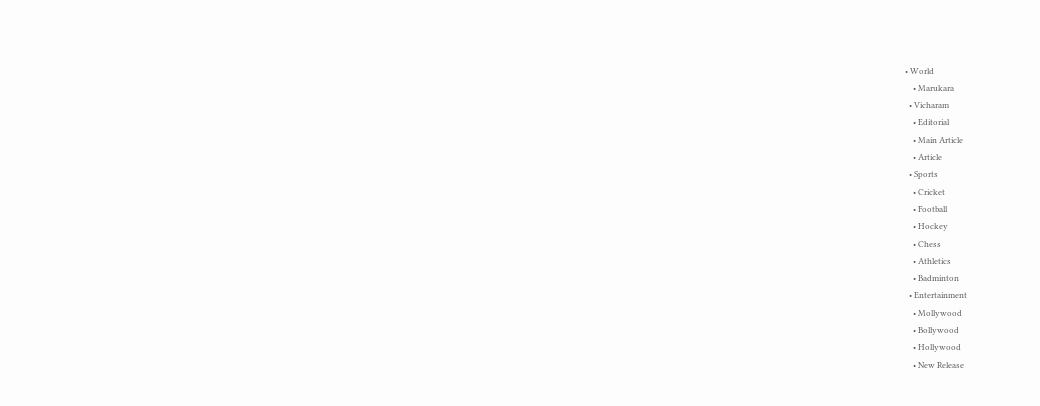• World
    • Marukara
  • Vicharam
    • Editorial
    • Main Article
    • Article
  • Sports
    • Cricket
    • Football
    • Hockey
    • Chess
    • Athletics
    • Badminton
  • Entertainment
    • Mollywood
    • Bollywood
    • Hollywood
    • New Release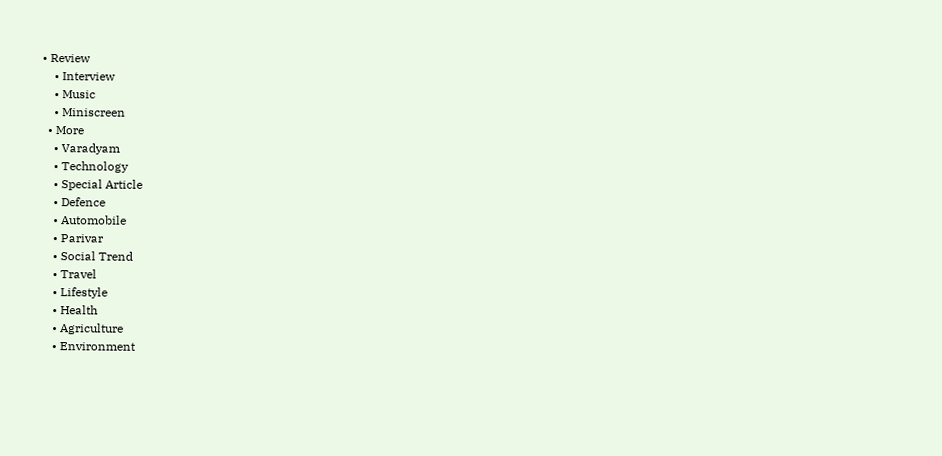• Review
    • Interview
    • Music
    • Miniscreen
  • More
    • Varadyam
    • Technology
    • Special Article
    • Defence
    • Automobile
    • Parivar
    • Social Trend
    • Travel
    • Lifestyle
    • Health
    • Agriculture
    • Environment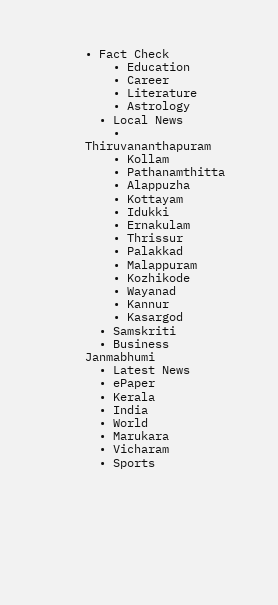• Fact Check
    • Education
    • Career
    • Literature
    • Astrology
  • Local News
    • Thiruvananthapuram
    • Kollam
    • Pathanamthitta
    • Alappuzha
    • Kottayam
    • Idukki
    • Ernakulam
    • Thrissur
    • Palakkad
    • Malappuram
    • Kozhikode
    • Wayanad
    • Kannur
    • Kasargod
  • Samskriti
  • Business
Janmabhumi
  • Latest News
  • ePaper
  • Kerala
  • India
  • World
  • Marukara
  • Vicharam
  • Sports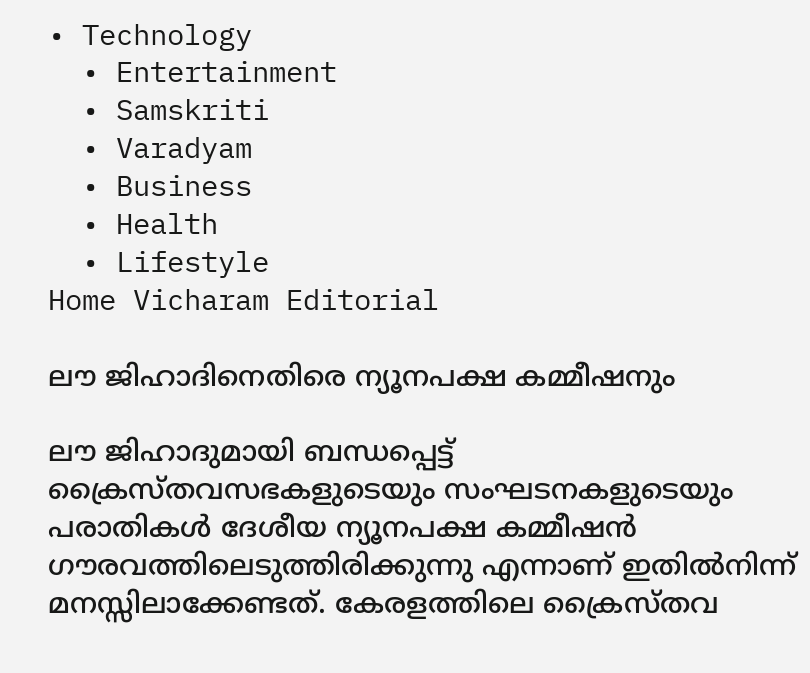• Technology
  • Entertainment
  • Samskriti
  • Varadyam
  • Business
  • Health
  • Lifestyle
Home Vicharam Editorial

ലൗ ജിഹാദിനെതിരെ ന്യൂനപക്ഷ കമ്മീഷനും

ലൗ ജിഹാദുമായി ബന്ധപ്പെട്ട് ക്രൈസ്തവസഭകളുടെയും സംഘടനകളുടെയും പരാതികള്‍ ദേശീയ ന്യൂനപക്ഷ കമ്മീഷന്‍ ഗൗരവത്തിലെടുത്തിരിക്കുന്നു എന്നാണ് ഇതില്‍നിന്ന് മനസ്സിലാക്കേണ്ടത്. കേരളത്തിലെ ക്രൈസ്തവ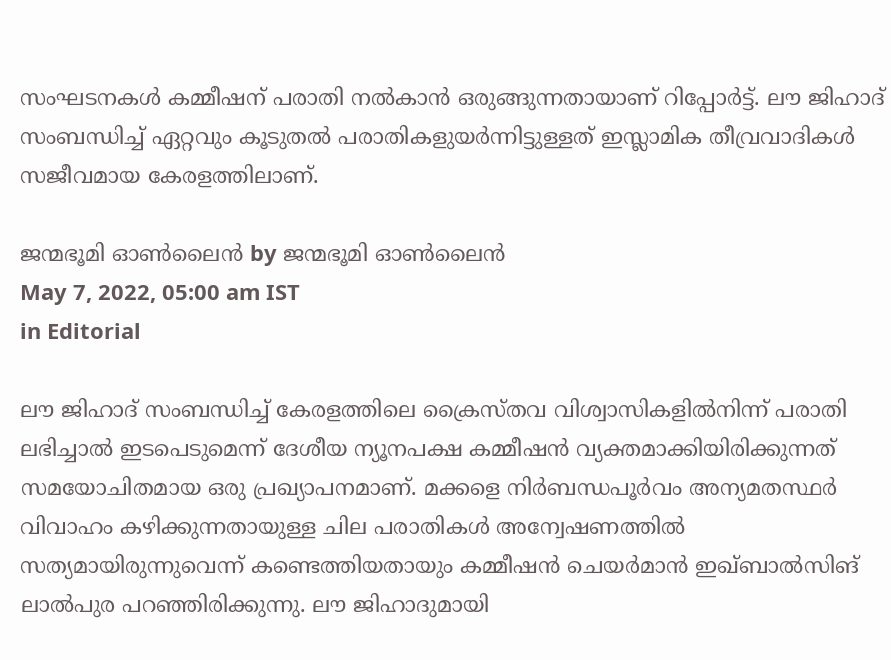സംഘടനകള്‍ കമ്മീഷന് പരാതി നല്‍കാന്‍ ഒരുങ്ങുന്നതായാണ് റിപ്പോര്‍ട്ട്. ലൗ ജിഹാദ് സംബന്ധിച്ച് ഏറ്റവും കൂടുതല്‍ പരാതികളുയര്‍ന്നിട്ടുള്ളത് ഇസ്ലാമിക തീവ്രവാദികള്‍ സജീവമായ കേരളത്തിലാണ്.

ജന്മഭൂമി ഓണ്‍ലൈന്‍ by ജന്മഭൂമി ഓണ്‍ലൈന്‍
May 7, 2022, 05:00 am IST
in Editorial

ലൗ ജിഹാദ് സംബന്ധിച്ച് കേരളത്തിലെ ക്രൈസ്തവ വിശ്വാസികളില്‍നിന്ന് പരാതി ലഭിച്ചാല്‍ ഇടപെടുമെന്ന് ദേശീയ ന്യൂനപക്ഷ കമ്മീഷന്‍ വ്യക്തമാക്കിയിരിക്കുന്നത് സമയോചിതമായ ഒരു പ്രഖ്യാപനമാണ്. മക്കളെ നിര്‍ബന്ധപൂര്‍വം അന്യമതസ്ഥര്‍ വിവാഹം കഴിക്കുന്നതായുള്ള ചില പരാതികള്‍ അന്വേഷണത്തില്‍ സത്യമായിരുന്നുവെന്ന് കണ്ടെത്തിയതായും കമ്മീഷന്‍ ചെയര്‍മാന്‍ ഇഖ്ബാല്‍സിങ് ലാല്‍പുര പറഞ്ഞിരിക്കുന്നു. ലൗ ജിഹാദുമായി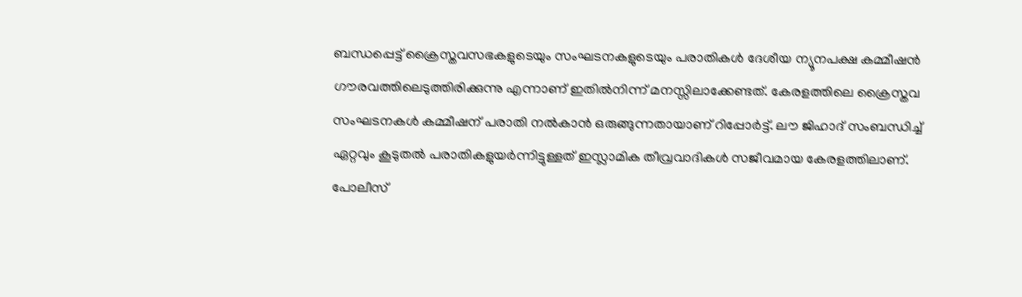ബന്ധപ്പെട്ട് ക്രൈസ്തവസഭകളുടെയും സംഘടനകളുടെയും പരാതികള്‍ ദേശീയ ന്യൂനപക്ഷ കമ്മീഷന്‍ ഗൗരവത്തിലെടുത്തിരിക്കുന്നു എന്നാണ് ഇതില്‍നിന്ന് മനസ്സിലാക്കേണ്ടത്. കേരളത്തിലെ ക്രൈസ്തവ സംഘടനകള്‍ കമ്മീഷന് പരാതി നല്‍കാന്‍ ഒരുങ്ങുന്നതായാണ് റിപ്പോര്‍ട്ട്. ലൗ ജിഹാദ് സംബന്ധിച്ച് ഏറ്റവും കൂടുതല്‍ പരാതികളുയര്‍ന്നിട്ടുള്ളത് ഇസ്ലാമിക തീവ്രവാദികള്‍ സജീവമായ കേരളത്തിലാണ്. പോലീസ്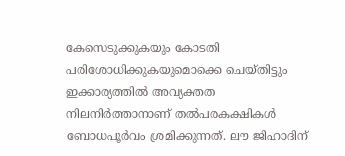കേസെടുക്കുകയും കോടതി പരിശോധിക്കുകയുമൊക്കെ ചെയ്തിട്ടും ഇക്കാര്യത്തില്‍ അവ്യക്തത നിലനിര്‍ത്താനാണ് തല്‍പരകക്ഷികള്‍ ബോധപൂര്‍വം ശ്രമിക്കുന്നത്. ലൗ ജിഹാദിന്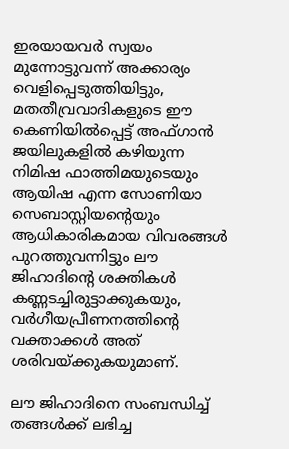ഇരയായവര്‍ സ്വയം മുന്നോട്ടുവന്ന് അക്കാര്യം വെളിപ്പെടുത്തിയിട്ടും, മതതീവ്രവാദികളുടെ ഈ കെണിയില്‍പ്പെട്ട് അഫ്ഗാന്‍ ജയിലുകളില്‍ കഴിയുന്ന നിമിഷ ഫാത്തിമയുടെയും ആയിഷ എന്ന സോണിയാ സെബാസ്റ്റിയന്റെയും ആധികാരികമായ വിവരങ്ങള്‍ പുറത്തുവന്നിട്ടും ലൗ ജിഹാദിന്റെ ശക്തികള്‍ കണ്ണടച്ചിരുട്ടാക്കുകയും, വര്‍ഗീയപ്രീണനത്തിന്റെ വക്താക്കള്‍ അത് ശരിവയ്‌ക്കുകയുമാണ്.

ലൗ ജിഹാദിനെ സംബന്ധിച്ച് തങ്ങള്‍ക്ക് ലഭിച്ച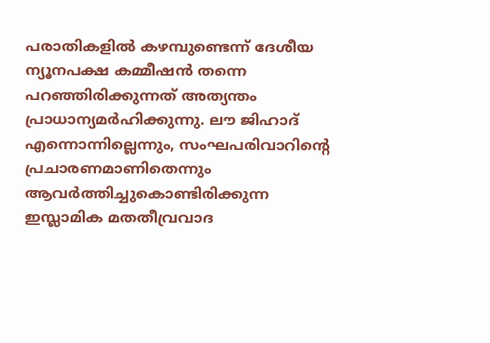പരാതികളില്‍ കഴമ്പുണ്ടെന്ന് ദേശീയ ന്യൂനപക്ഷ കമ്മീഷന്‍ തന്നെ പറഞ്ഞിരിക്കുന്നത് അത്യന്തം പ്രാധാന്യമര്‍ഹിക്കുന്നു. ലൗ ജിഹാദ് എന്നൊന്നില്ലെന്നും, സംഘപരിവാറിന്റെ പ്രചാരണമാണിതെന്നും ആവര്‍ത്തിച്ചുകൊണ്ടിരിക്കുന്ന ഇസ്ലാമിക മതതീവ്രവാദ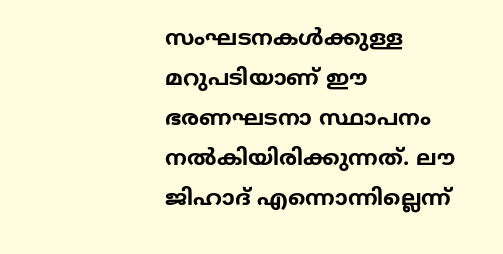സംഘടനകള്‍ക്കുള്ള മറുപടിയാണ് ഈ ഭരണഘടനാ സ്ഥാപനം നല്‍കിയിരിക്കുന്നത്. ലൗ ജിഹാദ് എന്നൊന്നില്ലെന്ന്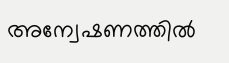അന്വേഷണത്തില്‍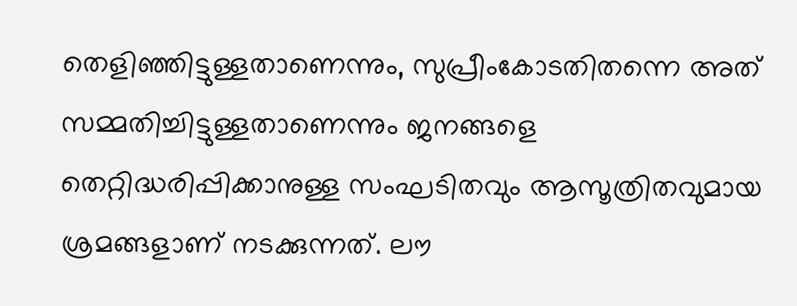തെളിഞ്ഞിട്ടുള്ളതാണെന്നും, സുപ്രീംകോടതിതന്നെ അത് സമ്മതിച്ചിട്ടുള്ളതാണെന്നും ജനങ്ങളെ തെറ്റിദ്ധരിപ്പിക്കാനുള്ള സംഘടിതവും ആസൂത്രിതവുമായ ശ്രമങ്ങളാണ് നടക്കുന്നത്. ലൗ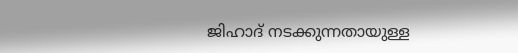ജിഹാദ് നടക്കുന്നതായുള്ള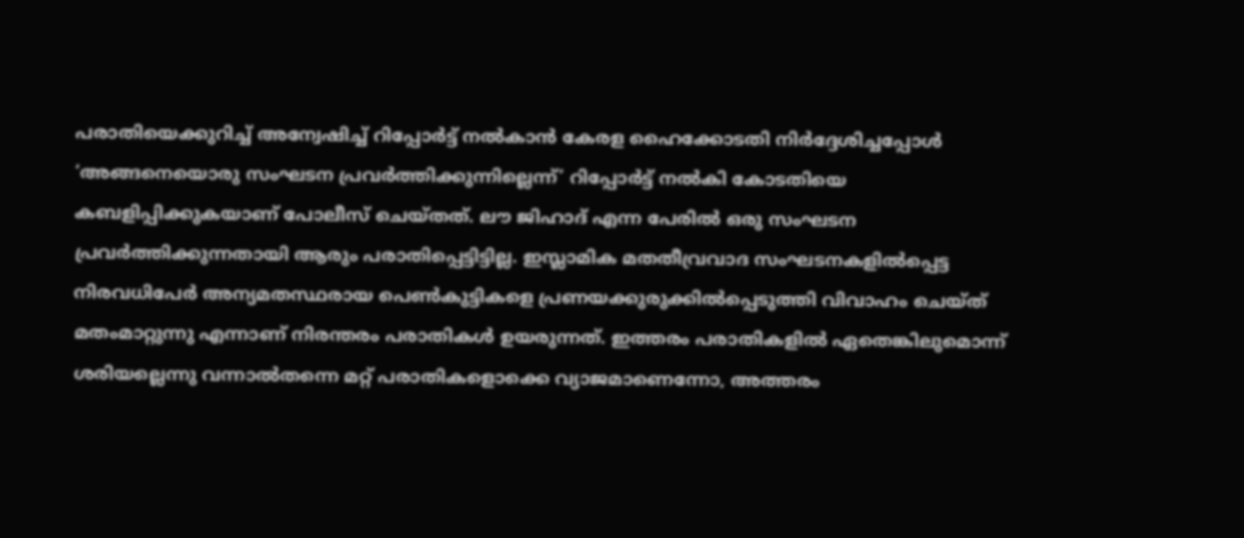പരാതിയെക്കുറിച്ച് അന്വേഷിച്ച് റിപ്പോര്‍ട്ട് നല്‍കാന്‍ കേരള ഹൈക്കോടതി നിര്‍ദ്ദേശിച്ചപ്പോള്‍ ‘അങ്ങനെയൊരു സംഘടന പ്രവര്‍ത്തിക്കുന്നില്ലെന്ന്’ റിപ്പോര്‍ട്ട് നല്‍കി കോടതിയെ കബളിപ്പിക്കുകയാണ് പോലീസ് ചെയ്തത്. ലൗ ജിഹാദ് എന്ന പേരില്‍ ഒരു സംഘടന പ്രവര്‍ത്തിക്കുന്നതായി ആരും പരാതിപ്പെട്ടിട്ടില്ല. ഇസ്ലാമിക മതതീവ്രവാദ സംഘടനകളില്‍പ്പെട്ട നിരവധിപേര്‍ അന്യമതസ്ഥരായ പെണ്‍കുട്ടികളെ പ്രണയക്കുരുക്കില്‍പ്പെടുത്തി വിവാഹം ചെയ്ത് മതംമാറ്റുന്നു എന്നാണ് നിരന്തരം പരാതികള്‍ ഉയരുന്നത്. ഇത്തരം പരാതികളില്‍ ഏതെങ്കിലുമൊന്ന് ശരിയല്ലെന്നു വന്നാല്‍തന്നെ മറ്റ് പരാതികളൊക്കെ വ്യാജമാണെന്നോ, അത്തരം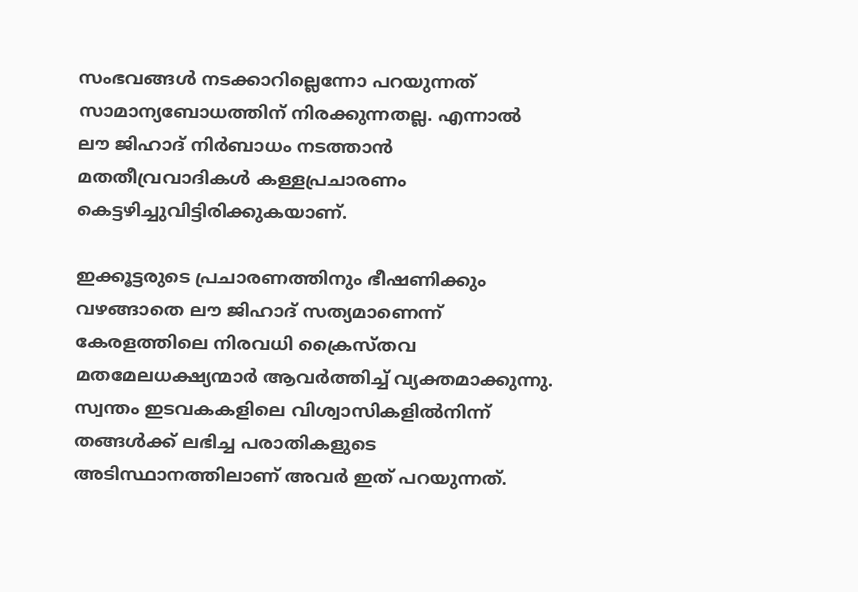സംഭവങ്ങള്‍ നടക്കാറില്ലെന്നോ പറയുന്നത് സാമാന്യബോധത്തിന് നിരക്കുന്നതല്ല. എന്നാല്‍ ലൗ ജിഹാദ് നിര്‍ബാധം നടത്താന്‍ മതതീവ്രവാദികള്‍ കള്ളപ്രചാരണം കെട്ടഴിച്ചുവിട്ടിരിക്കുകയാണ്.

ഇക്കൂട്ടരുടെ പ്രചാരണത്തിനും ഭീഷണിക്കും വഴങ്ങാതെ ലൗ ജിഹാദ് സത്യമാണെന്ന് കേരളത്തിലെ നിരവധി ക്രൈസ്തവ മതമേലധക്ഷ്യന്മാര്‍ ആവര്‍ത്തിച്ച് വ്യക്തമാക്കുന്നു. സ്വന്തം ഇടവകകളിലെ വിശ്വാസികളില്‍നിന്ന് തങ്ങള്‍ക്ക് ലഭിച്ച പരാതികളുടെ അടിസ്ഥാനത്തിലാണ് അവര്‍ ഇത് പറയുന്നത്.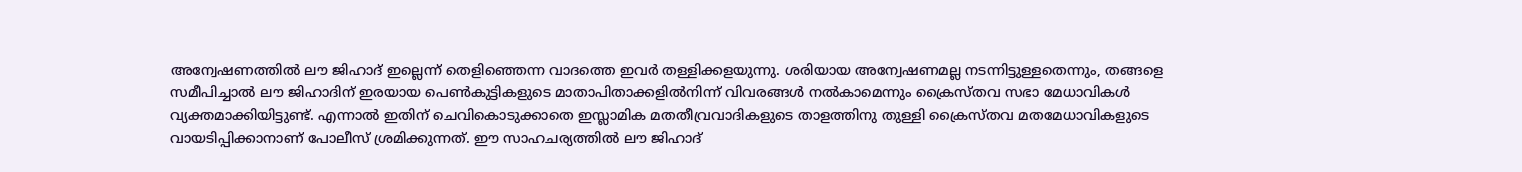അന്വേഷണത്തില്‍ ലൗ ജിഹാദ് ഇല്ലെന്ന് തെളിഞ്ഞെന്ന വാദത്തെ ഇവര്‍ തള്ളിക്കളയുന്നു. ശരിയായ അന്വേഷണമല്ല നടന്നിട്ടുള്ളതെന്നും, തങ്ങളെ സമീപിച്ചാല്‍ ലൗ ജിഹാദിന് ഇരയായ പെണ്‍കുട്ടികളുടെ മാതാപിതാക്കളില്‍നിന്ന് വിവരങ്ങള്‍ നല്‍കാമെന്നും ക്രൈസ്തവ സഭാ മേധാവികള്‍ വ്യക്തമാക്കിയിട്ടുണ്ട്. എന്നാല്‍ ഇതിന് ചെവികൊടുക്കാതെ ഇസ്ലാമിക മതതീവ്രവാദികളുടെ താളത്തിനു തുള്ളി ക്രൈസ്തവ മതമേധാവികളുടെ വായടിപ്പിക്കാനാണ് പോലീസ് ശ്രമിക്കുന്നത്. ഈ സാഹചര്യത്തില്‍ ലൗ ജിഹാദ്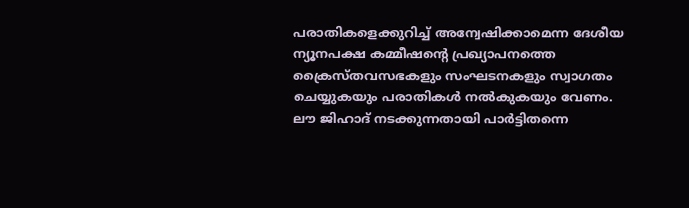പരാതികളെക്കുറിച്ച് അന്വേഷിക്കാമെന്ന ദേശീയ ന്യൂനപക്ഷ കമ്മീഷന്റെ പ്രഖ്യാപനത്തെ ക്രൈസ്തവസഭകളും സംഘടനകളും സ്വാഗതം ചെയ്യുകയും പരാതികള്‍ നല്‍കുകയും വേണം. ലൗ ജിഹാദ് നടക്കുന്നതായി പാര്‍ട്ടിതന്നെ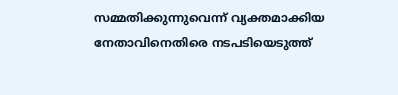സമ്മതിക്കുന്നുവെന്ന് വ്യക്തമാക്കിയ നേതാവിനെതിരെ നടപടിയെടുത്ത്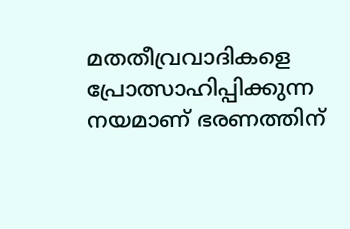മതതീവ്രവാദികളെ പ്രോത്സാഹിപ്പിക്കുന്ന നയമാണ് ഭരണത്തിന്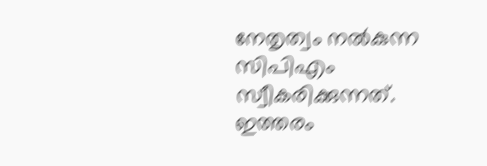നേതൃത്വം നല്‍കുന്ന സിപിഎം സ്വീകരിക്കുന്നത്. ഇത്തരം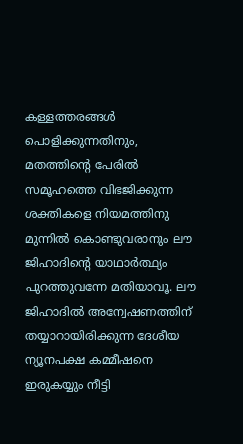കള്ളത്തരങ്ങള്‍ പൊളിക്കുന്നതിനും, മതത്തിന്റെ പേരില്‍ സമൂഹത്തെ വിഭജിക്കുന്ന ശക്തികളെ നിയമത്തിനു മുന്നില്‍ കൊണ്ടുവരാനും ലൗ ജിഹാദിന്റെ യാഥാര്‍ത്ഥ്യം പുറത്തുവന്നേ മതിയാവൂ. ലൗ ജിഹാദില്‍ അന്വേഷണത്തിന് തയ്യാറായിരിക്കുന്ന ദേശീയ ന്യൂനപക്ഷ കമ്മീഷനെ ഇരുകയ്യും നീട്ടി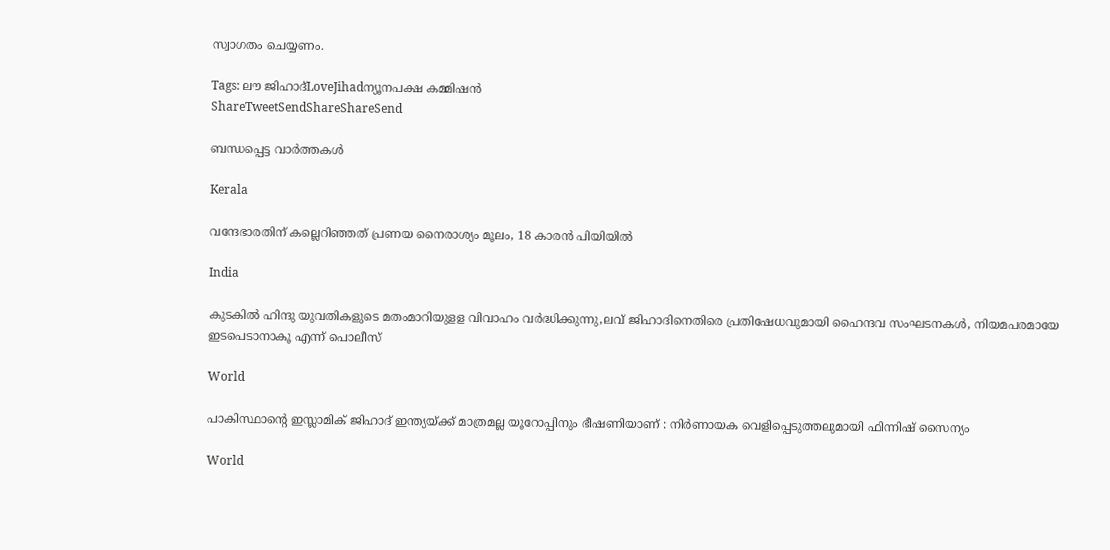സ്വാഗതം ചെയ്യണം.

Tags: ലൗ ജിഹാദ്LoveJihadന്യൂനപക്ഷ കമ്മിഷന്‍
ShareTweetSendShareShareSend

ബന്ധപ്പെട്ട വാര്‍ത്തകള്‍

Kerala

വന്ദേഭാരതിന് കല്ലെറിഞ്ഞത് പ്രണയ നൈരാശ്യം മൂലം, 18 കാരന്‍ പിയിയില്‍

India

കുടകില്‍ ഹിന്ദു യുവതികളുടെ മതംമാറിയുളള വിവാഹം വര്‍ദ്ധിക്കുന്നു,ലവ് ജിഹാദിനെതിരെ പ്രതിഷേധവുമായി ഹൈന്ദവ സംഘടനകള്‍, നിയമപരമായേ ഇടപെടാനാകൂ എന്ന് പൊലീസ്

World

പാകിസ്ഥാന്റെ ഇസ്ലാമിക് ജിഹാദ് ഇന്ത്യയ്‌ക്ക് മാത്രമല്ല യൂറോപ്പിനും ഭീഷണിയാണ് : നിർണായക വെളിപ്പെടുത്തലുമായി ഫിന്നിഷ് സൈന്യം

World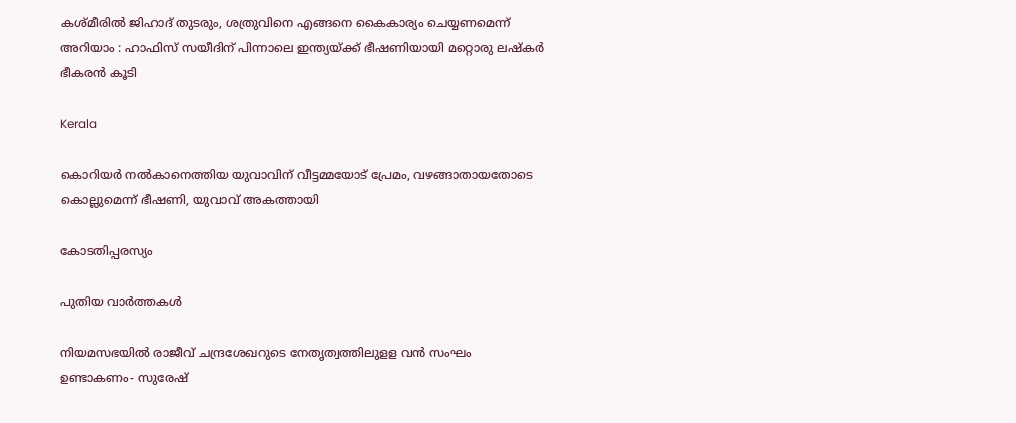കശ്മീരിൽ ജിഹാദ് തുടരും, ശത്രുവിനെ എങ്ങനെ കൈകാര്യം ചെയ്യണമെന്ന് അറിയാം : ഹാഫിസ് സയീദിന് പിന്നാലെ ഇന്ത്യയ്‌ക്ക് ഭീഷണിയായി മറ്റൊരു ലഷ്കർ ഭീകരൻ കൂടി

Kerala

കൊറിയര്‍ നല്‍കാനെത്തിയ യുവാവിന് വീട്ടമ്മയോട് പ്രേമം, വഴങ്ങാതായതോടെ കൊല്ലുമെന്ന് ഭീഷണി, യുവാവ് അകത്തായി

കോടതിപ്പരസ്യം

പുതിയ വാര്‍ത്തകള്‍

നിയമസഭയില്‍ രാജീവ് ചന്ദ്രശേഖറുടെ നേതൃത്വത്തിലുളള വന്‍ സംഘം ഉണ്ടാകണം- സുരേഷ്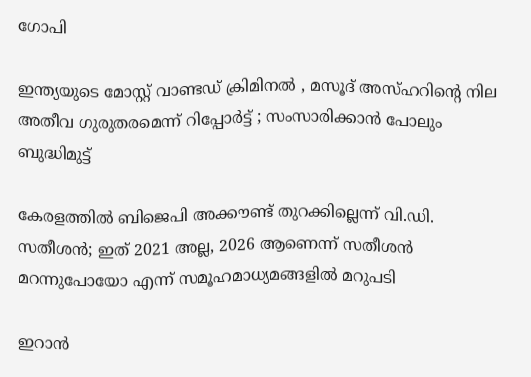ഗോപി

ഇന്ത്യയുടെ മോസ്റ്റ് വാണ്ടഡ് ക്രിമിനൽ , മസൂദ് അസ്ഹറിന്റെ നില അതീവ ഗുരുതരമെന്ന് റിപ്പോർട്ട് ; സംസാരിക്കാൻ പോലും ബുദ്ധിമുട്ട്

കേരളത്തില്‍ ബിജെപി അക്കൗണ്ട് തുറക്കില്ലെന്ന് വി.ഡി. സതീശന്‍; ഇത് 2021 അല്ല, 2026 ആണെന്ന് സതീശന്‍ മറന്നുപോയോ എന്ന് സമൂഹമാധ്യമങ്ങളില്‍ മറുപടി

ഇറാന്‍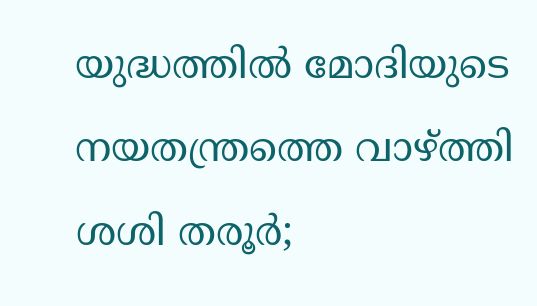യുദ്ധത്തില്‍ മോദിയുടെ നയതന്ത്രത്തെ വാഴ്‌ത്തി ശശി തരൂര്‍;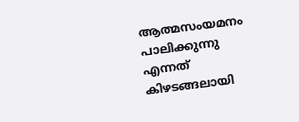ആത്മസംയമനം പാലിക്കുന്നു എന്നത് കിഴടങ്ങലായി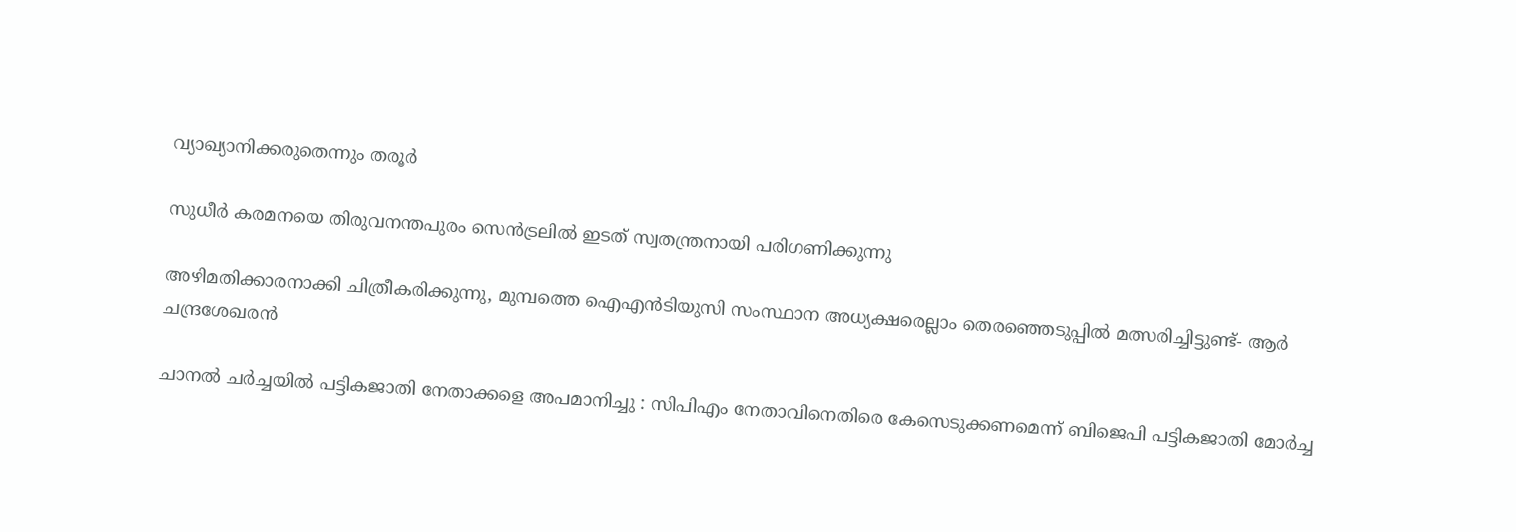വ്യാഖ്യാനിക്കരുതെന്നും തരൂര്‍

സുധീര്‍ കരമനയെ തിരുവനന്തപുരം സെന്‍ട്രലില്‍ ഇടത് സ്വതന്ത്രനായി പരിഗണിക്കുന്നു

അഴിമതിക്കാരനാക്കി ചിത്രീകരിക്കുന്നു, മുമ്പത്തെ ഐഎന്‍ടിയുസി സംസ്ഥാന അധ്യക്ഷരെല്ലാം തെരഞ്ഞെടുപ്പില്‍ മത്സരിച്ചിട്ടുണ്ട്- ആര്‍ ചന്ദ്രശേഖരന്‍

ചാനൽ ചർച്ചയിൽ പട്ടികജാതി നേതാക്കളെ അപമാനിച്ചു : സിപിഎം നേതാവിനെതിരെ കേസെടുക്കണമെന്ന് ബിജെപി പട്ടികജാതി മോർച്ച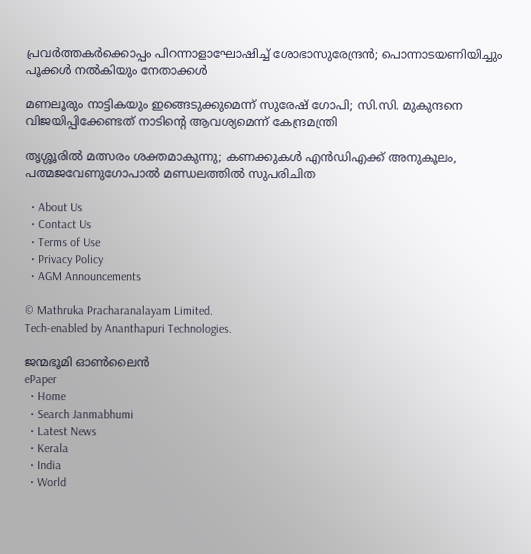പ്രവര്‍ത്തകര്‍ക്കൊപ്പം പിറന്നാളാഘോഷിച്ച് ശോഭാസുരേന്ദ്രന്‍; പൊന്നാടയണിയിച്ചും പൂക്കള്‍ നല്‍കിയും നേതാക്കൾ

മണലൂരും നാട്ടികയും ഇങ്ങെടുക്കുമെന്ന് സുരേഷ് ഗോപി; സി.സി. മുകുന്ദനെ വിജയിപ്പിക്കേണ്ടത് നാടിന്റെ ആവശ്യമെന്ന് കേന്ദ്രമന്ത്രി

തൃശ്ശൂരില്‍ മത്സരം ശക്തമാകുന്നു; കണക്കുകള്‍ എന്‍ഡിഎക്ക് അനുകൂലം, പത്മജവേണുഗോപാൽ മണ്ഡലത്തിൽ സുപരിചിത

  • About Us
  • Contact Us
  • Terms of Use
  • Privacy Policy
  • AGM Announcements

© Mathruka Pracharanalayam Limited.
Tech-enabled by Ananthapuri Technologies.

ജന്മഭൂമി ഓണ്‍ലൈന്‍
ePaper
  • Home
  • Search Janmabhumi
  • Latest News
  • Kerala
  • India
  • World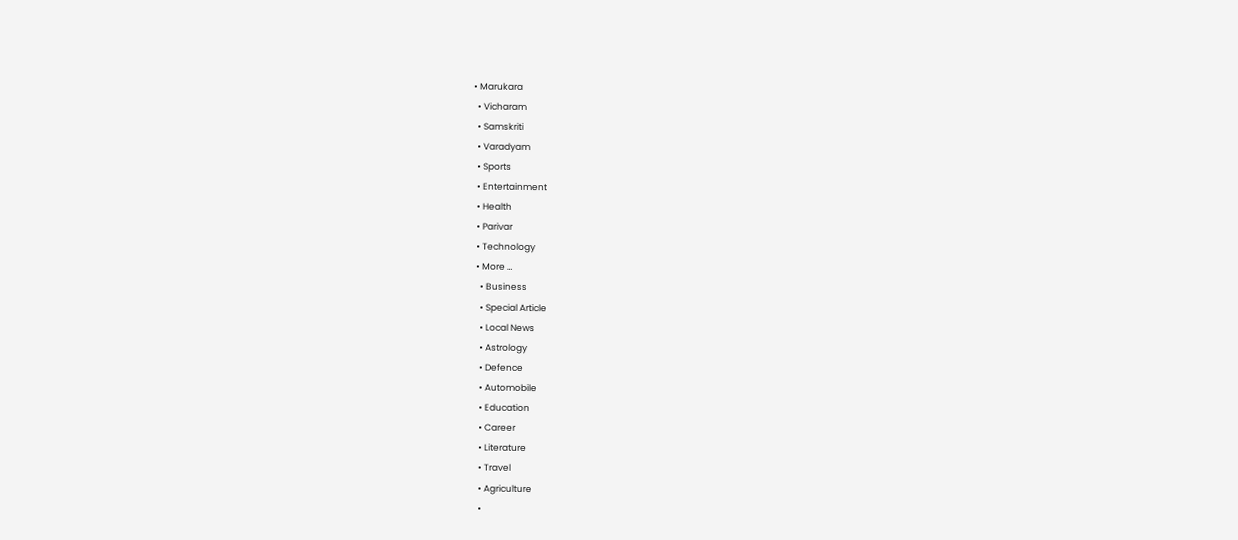• Marukara
  • Vicharam
  • Samskriti
  • Varadyam
  • Sports
  • Entertainment
  • Health
  • Parivar
  • Technology
  • More …
    • Business
    • Special Article
    • Local News
    • Astrology
    • Defence
    • Automobile
    • Education
    • Career
    • Literature
    • Travel
    • Agriculture
    •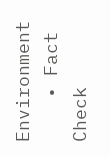Environment
    • Fact Check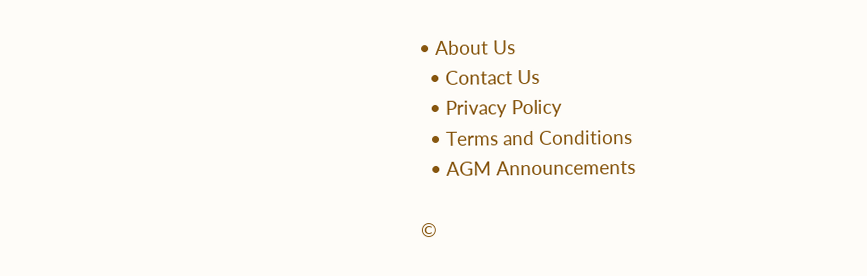• About Us
  • Contact Us
  • Privacy Policy
  • Terms and Conditions
  • AGM Announcements

©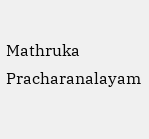Mathruka Pracharanalayam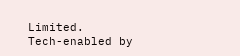Limited.
Tech-enabled by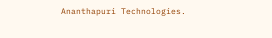Ananthapuri Technologies.